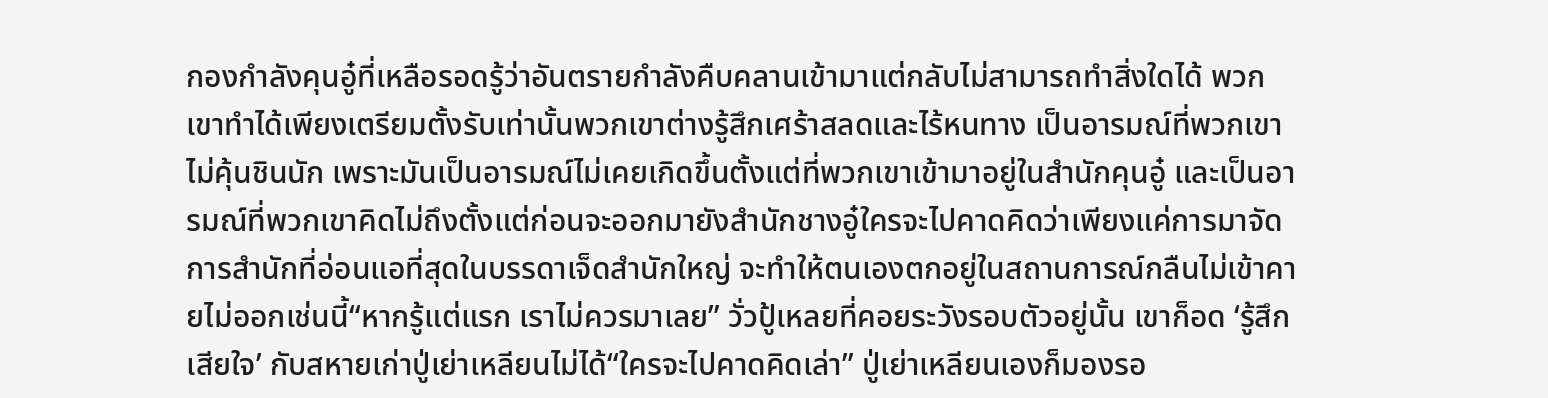กองกำลังคุนอู๋ที่เหลือรอดรู้ว่าอันตรายกำลังคืบคลานเข้ามาแต่กลับไม่สามารถทำสิ่งใดได้ พวกเขาทำได้เพียงเตรียมตั้งรับเท่านั้นพวกเขาต่างรู้สึกเศร้าสลดและไร้หนทาง เป็นอารมณ์ที่พวกเขาไม่คุ้นชินนัก เพราะมันเป็นอารมณ์ไม่เคยเกิดขึ้นตั้งแต่ที่พวกเขาเข้ามาอยู่ในสำนักคุนอู๋ และเป็นอารมณ์ที่พวกเขาคิดไม่ถึงตั้งแต่ก่อนจะออกมายังสำนักชางอู๋ใครจะไปคาดคิดว่าเพียงแค่การมาจัดการสำนักที่อ่อนแอที่สุดในบรรดาเจ็ดสำนักใหญ่ จะทำให้ตนเองตกอยู่ในสถานการณ์กลืนไม่เข้าคายไม่ออกเช่นนี้“หากรู้แต่แรก เราไม่ควรมาเลย” วั่วปู้เหลยที่คอยระวังรอบตัวอยู่นั้น เขาก็อด ‘รู้สึกเสียใจ’ กับสหายเก่าปู่เย่าเหลียนไม่ได้“ใครจะไปคาดคิดเล่า” ปู่เย่าเหลียนเองก็มองรอ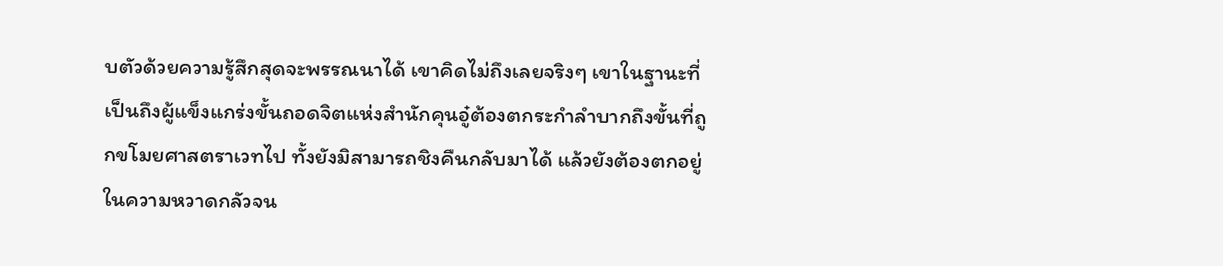บตัวด้วยความรู้สึกสุดจะพรรณนาได้ เขาคิดไม่ถึงเลยจริงๆ เขาในฐานะที่เป็นถึงผู้แข็งแกร่งขั้นถอดจิตแห่งสำนักคุนอู๋ต้องตกระกำลำบากถึงขั้นที่ถูกขโมยศาสตราเวทไป ทั้งยังมิสามารถชิงคืนกลับมาได้ แล้วยังต้องตกอยู่ในความหวาดกลัวจน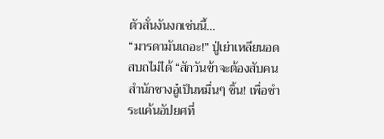ตัวสั่นงันงกเช่นนี้…
“มารดามันเถอะ!” ปู่เย่าเหลียนอดสบถไม่ได้ “สักวันข้าจะต้องสับคนสำนักชางอู๋เป็นหมื่นๆ ชิ้น! เพื่อชำระแค้นอัปยศที่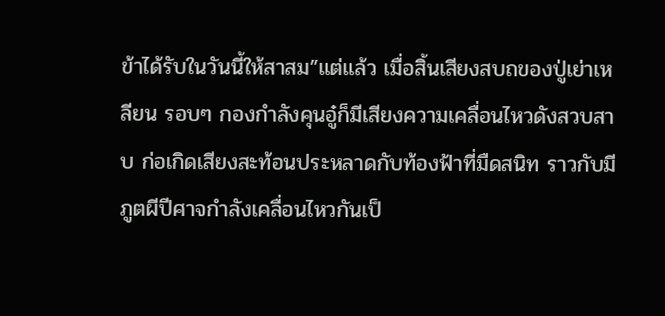ข้าได้รับในวันนี้ให้สาสม”แต่แล้ว เมื่อสิ้นเสียงสบถของปู่เย่าเหลียน รอบๆ กองกำลังคุนอู๋ก็มีเสียงความเคลื่อนไหวดังสวบสาบ ก่อเกิดเสียงสะท้อนประหลาดกับท้องฟ้าที่มืดสนิท ราวกับมีภูตผีปีศาจกำลังเคลื่อนไหวกันเป็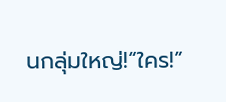นกลุ่มใหญ่!“ใคร!”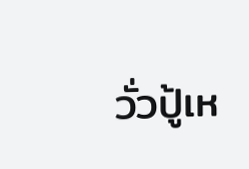วั่วปู้เห